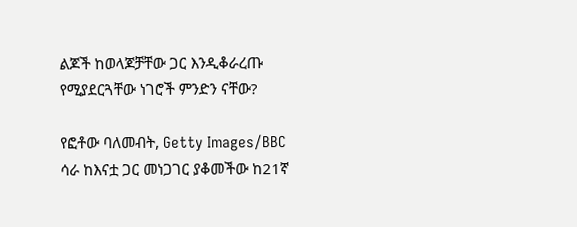ልጆች ከወላጆቻቸው ጋር እንዲቆራረጡ የሚያደርጓቸው ነገሮች ምንድን ናቸው?

የፎቶው ባለመብት, Getty Images/BBC
ሳራ ከእናቷ ጋር መነጋገር ያቆመችው ከ21ኛ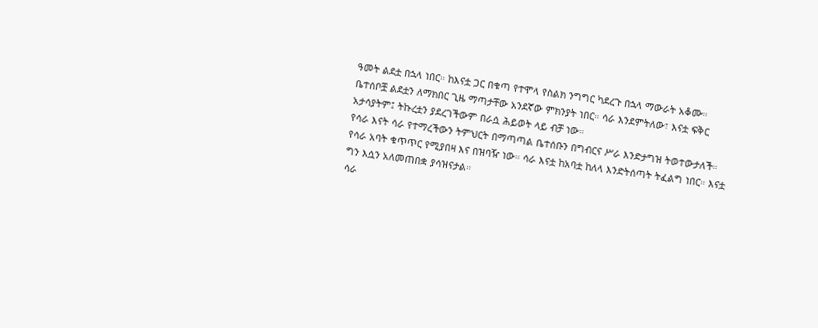ዓመት ልደቷ በኋላ ነበር። ከእናቷ ጋር በቁጣ የተሞላ የስልክ ንግግር ካደረጉ በኋላ ማውራት አቆሙ።
ቤተሰቦቿ ልደቷን ለማክበር ጊዜ ማጣታቸው አንደኛው ምክንያት ነበር። ሳራ እንደምትለው፣ እናቷ ፍቅር አታሳያትም፤ ትኩረቷን ያደረገችውም በራሷ ሕይወት ላይ ብቻ ነው።
የሳራ እናት ሳራ የተማረችውን ትምህርት በማጣጣል ቤተሰቡን በግብርና ሥራ እንድታግዝ ትወተውታለች።
የሳራ አባት ቁጥጥር የሚያበዛ እና በዝባዥ ነው። ሳራ እናቷ ከአባቷ ከለላ እንድትሰጣት ትፈልግ ነበር። እናቷ ግን እሷን አለመጠበቋ ያሳዝናታል።
ሳራ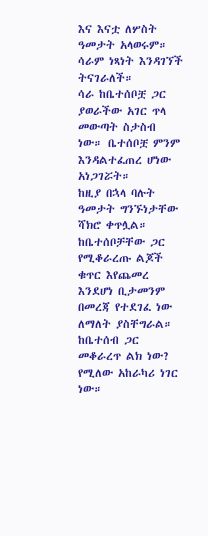እና እናቷ ለሦስት ዓመታት አላወሩም። ሳራም ነጻነት እንዳገኘች ትናገራለች።
ሳራ ከቤተሰቦቿ ጋር ያወራችው አገር ጥላ መውጣት ስታስብ ነው። ቤተሰቦቿ ምንም እንዳልተፈጠረ ሆነው አነጋገሯት።
ከዚያ በኋላ ባሉት ዓመታት ግንኙነታቸው ሻክሮ ቀጥሏል።
ከቤተሰቦቻቸው ጋር የሚቆራረጡ ልጆች ቁጥር እየጨመረ እንደሆነ ቢታመንም በመረጃ የተደገፈ ነው ለማለት ያስቸግራል።
ከቤተሰብ ጋር መቆራረጥ ልክ ነው? የሚለው አከራካሪ ነገር ነው።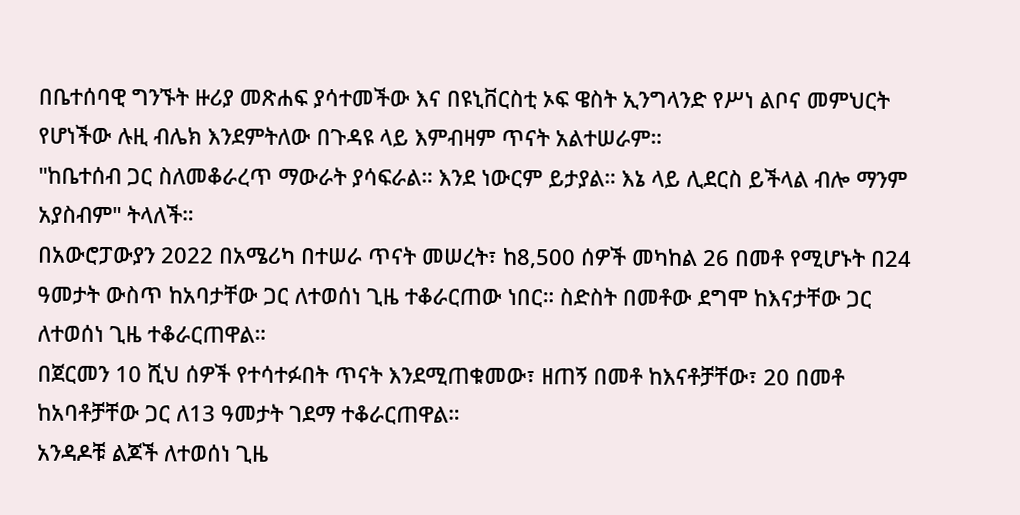በቤተሰባዊ ግንኙት ዙሪያ መጽሐፍ ያሳተመችው እና በዩኒቨርስቲ ኦፍ ዌስት ኢንግላንድ የሥነ ልቦና መምህርት የሆነችው ሉዚ ብሌክ እንደምትለው በጉዳዩ ላይ እምብዛም ጥናት አልተሠራም።
"ከቤተሰብ ጋር ስለመቆራረጥ ማውራት ያሳፍራል። እንደ ነውርም ይታያል። እኔ ላይ ሊደርስ ይችላል ብሎ ማንም አያስብም" ትላለች።
በአውሮፓውያን 2022 በአሜሪካ በተሠራ ጥናት መሠረት፣ ከ8,500 ሰዎች መካከል 26 በመቶ የሚሆኑት በ24 ዓመታት ውስጥ ከአባታቸው ጋር ለተወሰነ ጊዜ ተቆራርጠው ነበር። ስድስት በመቶው ደግሞ ከእናታቸው ጋር ለተወሰነ ጊዜ ተቆራርጠዋል።
በጀርመን 10 ሺህ ሰዎች የተሳተፉበት ጥናት እንደሚጠቁመው፣ ዘጠኝ በመቶ ከእናቶቻቸው፣ 20 በመቶ ከአባቶቻቸው ጋር ለ13 ዓመታት ገደማ ተቆራርጠዋል።
አንዳዶቹ ልጆች ለተወሰነ ጊዜ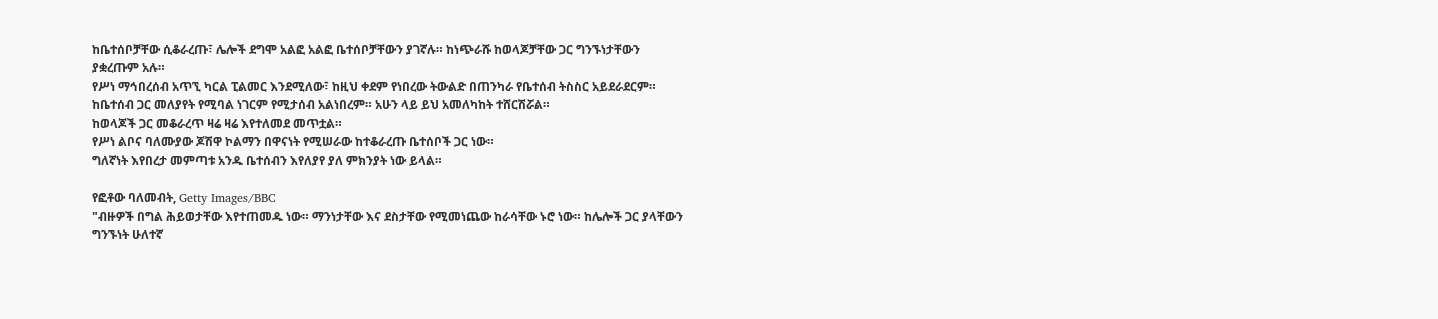ከቤተሰቦቻቸው ሲቆራረጡ፣ ሌሎች ደግሞ አልፎ አልፎ ቤተሰቦቻቸውን ያገኛሉ። ከነጭራሹ ከወላጆቻቸው ጋር ግንኙነታቸውን ያቋረጡም አሉ።
የሥነ ማኅበረሰብ አጥኚ ካርል ፒልመር እንደሚለው፣ ከዚህ ቀደም የነበረው ትውልድ በጠንካራ የቤተሰብ ትስስር አይደራደርም።
ከቤተሰብ ጋር መለያየት የሚባል ነገርም የሚታሰብ አልነበረም። አሁን ላይ ይህ አመለካከት ተሸርሽሯል።
ከወላጆች ጋር መቆራረጥ ዛሬ ዛሬ እየተለመደ መጥቷል።
የሥነ ልቦና ባለሙያው ጆሽዋ ኮልማን በዋናነት የሚሠራው ከተቆራረጡ ቤተሰቦች ጋር ነው።
ግለኛነት እየበረታ መምጣቱ አንዱ ቤተሰብን እየለያየ ያለ ምክንያት ነው ይላል።

የፎቶው ባለመብት, Getty Images/BBC
"ብዙዎች በግል ሕይወታቸው እየተጠመዱ ነው። ማንነታቸው እና ደስታቸው የሚመነጨው ከራሳቸው ኑሮ ነው። ከሌሎች ጋር ያላቸውን ግንኙነት ሁለተኛ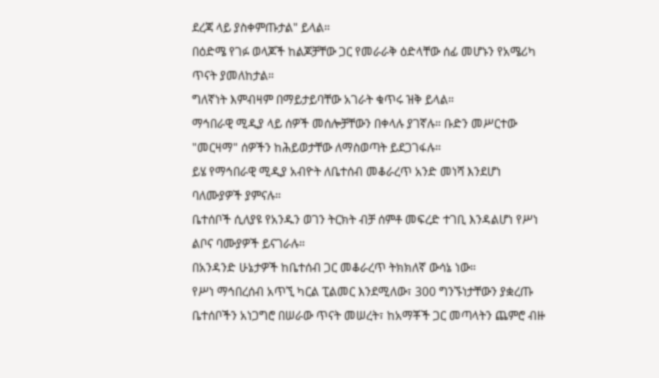ደረጃ ላይ ያስቀምጡታል" ይላል።
በዕድሜ የገፉ ወላጆች ከልጆቻቸው ጋር የመራራቅ ዕድላቸው ሰፊ መሆኑን የአሜሪካ ጥናት ያመለከታል።
ግለኛነት እምብዛም በማይታይባቸው አገራት ቁጥሩ ዝቅ ይላል።
ማኅበራዊ ሚዲያ ላይ ሰዎች መሰሎቻቸውን በቀላሉ ያገኛሉ። ቡድን መሥርተው "መርዛማ" ሰዎችን ከሕይወታቸው ለማስወጣት ይደጋገፋሉ።
ይሄ የማኅበራዊ ሚዲያ አብዮት ለቤተሰብ መቆራረጥ አንድ መነሻ እንደሆነ ባለሙያዎች ያምናሉ።
ቤተሰቦች ሲለያዩ የአንዱን ወገን ትርክት ብቻ ሰምቶ መፍረድ ተገቢ እንዳልሆነ የሥነ ልቦና ባሙያዎች ይናገራሉ።
በአንዳንድ ሁኔታዎች ከቤተሰብ ጋር መቆራረጥ ትክክለኛ ውሳኔ ነው።
የሥነ ማኅበረሰብ አጥኚ ካርል ፒልመር እንደሚለው፣ 300 ግንኙነታቸውን ያቋረጡ ቤተሰቦችን አነጋግሮ በሠራው ጥናት መሠረት፣ ከአማቾች ጋር መጣላትን ጨምሮ ብዙ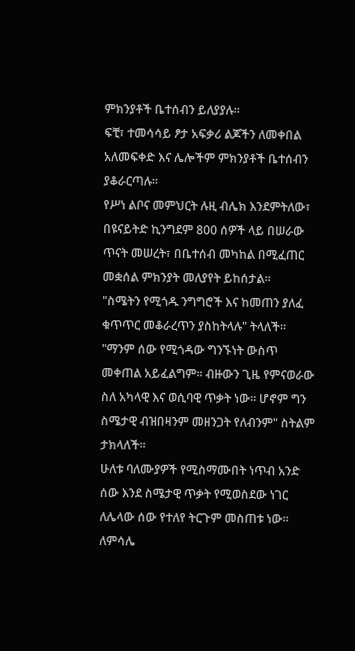ምክንያቶች ቤተሰብን ይለያያሉ።
ፍቺ፣ ተመሳሳይ ፆታ አፍቃሪ ልጆችን ለመቀበል አለመፍቀድ እና ሌሎችም ምክንያቶች ቤተሰብን ያቆራርጣሉ።
የሥነ ልቦና መምህርት ሉዚ ብሌክ እንደምትለው፣ በዩናይትድ ኪንግደም 800 ሰዎች ላይ በሠራው ጥናት መሠረት፣ በቤተሰብ መካከል በሚፈጠር መቋሰል ምክንያት መለያየት ይከሰታል።
"ስሜትን የሚጎዱ ንግግሮች እና ከመጠን ያለፈ ቁጥጥር መቆራረጥን ያስከትላሉ" ትላለች።
"ማንም ሰው የሚጎዳው ግንኙነት ውስጥ መቀጠል አይፈልግም። ብዙውን ጊዜ የምናወራው ስለ አካላዊ እና ወሲባዊ ጥቃት ነው። ሆኖም ግን ስሜታዊ ብዝበዛንም መዘንጋት የለብንም" ስትልም ታክላለች።
ሁለቱ ባለሙያዎች የሚስማሙበት ነጥብ አንድ ሰው እንደ ስሜታዊ ጥቃት የሚወስደው ነገር ለሌላው ሰው የተለየ ትርጉም መስጠቱ ነው።
ለምሳሌ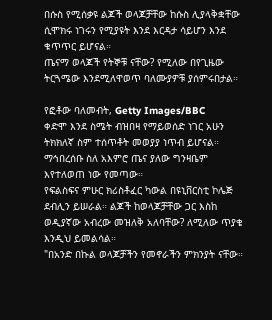በሱስ የሚሰቃዩ ልጆች ወላጆቻቸው ከሱስ ሊያላቅቋቸው ሲሞክሩ ነገሩን የሚያዩት እንደ እርዳታ ሳይሆን እንደ ቁጥጥር ይሆናል።
ጤናማ ወላጆች የትኞቹ ናቸው? የሚለው በየጊዜው ትርጓሜው እንደሚለዋወጥ ባለሙያዎቹ ያሰምሩበታል።

የፎቶው ባለመብት, Getty Images/BBC
ቀድሞ እንደ ስሜት ብዝበዛ የማይወሰድ ነገር አሁን ትክክለኛ ስም ተሰጥቶት መወያያ ነጥብ ይሆናል።
ማኅበረሰቡ ስለ አእምሮ ጤና ያለው ግንዛቤም እየተለወጠ ነው የመጣው።
የፍልስፍና ምሁር ክሪስቶፈር ካውል በዩኒቨርስቲ ኮሌጅ ደብሊን ይሠራል። ልጆች ከወላጆቻቸው ጋር እስከ ወዲያኛው አብረው መዝለቅ አለባቸው? ለሚለው ጥያቄ እንዲህ ይመልሳል።
"በአንድ በኩል ወላጆቻችን የመኖራችን ምክንያት ናቸው።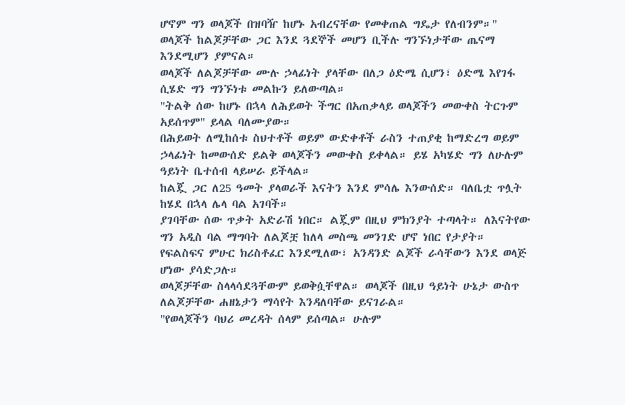ሆኖም ግን ወላጆች በዝባዥ ከሆኑ አብረናቸው የመቀጠል ግዴታ የለብንም።"
ወላጆች ከልጆቻቸው ጋር እንደ ጓደኞች መሆን ቢችሉ ግንኙነታቸው ጤናማ እንደሚሆን ያምናል።
ወላጆች ለልጆቻቸው ሙሉ ኃላፊነት ያላቸው በለጋ ዕድሜ ሲሆን፣ ዕድሜ እየገፋ ሲሄድ ግን ግንኙነቱ መልኩን ይለውጣል።
"ትልቅ ሰው ከሆኑ በኋላ ለሕይወት ችግር በአጠቃላይ ወላጆችን መውቀስ ትርጉም አይሰጥም" ይላል ባለሙያው።
በሕይወት ለሚከሰቱ ስህተቶች ወይም ውድቀቶች ራስን ተጠያቂ ከማድረግ ወይም ኃላፊነት ከመውሰድ ይልቅ ወላጆችን መውቀስ ይቀላል። ይሄ አካሄድ ግን ለሁሉም ዓይነት ቤተሰብ ላይሠራ ይችላል።
ከልጇ ጋር ለ25 ዓመት ያላወራች እናትን እንደ ምሳሌ እንውሰድ። ባለቤቷ ጥሏት ከሄደ በኋላ ሌላ ባል አገባች።
ያገባቸው ሰው ጥቃት አድራሽ ነበር። ልጇም በዚህ ምክንያት ተጣላት። ለእናትየው ግን አዲስ ባል ማግባት ለልጆቿ ከለላ መስጫ መንገድ ሆኖ ነበር የታያት።
የፍልስፍና ምሁር ክሪስቶፈር እንደሚለው፣ አንዳንድ ልጆች ራሳቸውን እንደ ወላጅ ሆነው ያሳድጋሉ።
ወላጆቻቸው ስላላሳደጓቸውም ይወቅሷቸዋል። ወላጆች በዚህ ዓይነት ሁኔታ ውስጥ ለልጆቻቸው ሐዘኔታን ማሳየት እንዳለባቸው ይናገራል።
"የወላጆችን ባህሪ መረዳት ሰላም ይሰጣል። ሁሉም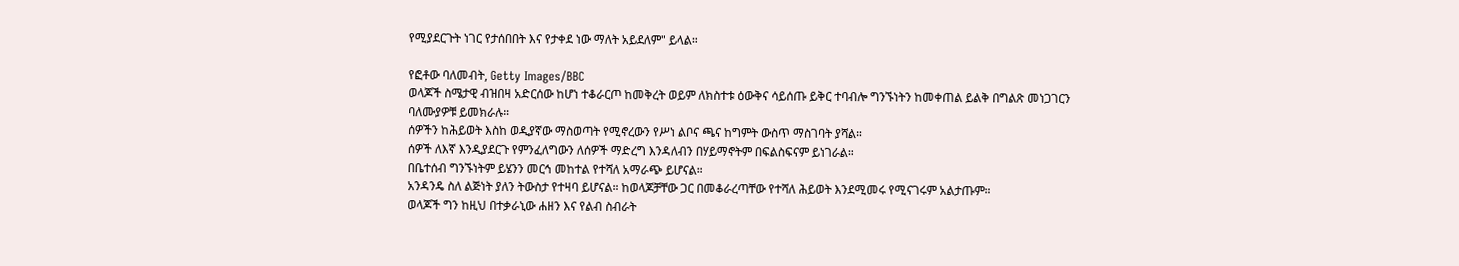የሚያደርጉት ነገር የታሰበበት እና የታቀደ ነው ማለት አይደለም" ይላል።

የፎቶው ባለመብት, Getty Images/BBC
ወላጆች ስሜታዊ ብዝበዛ አድርሰው ከሆነ ተቆራርጦ ከመቅረት ወይም ለክስተቱ ዕውቅና ሳይሰጡ ይቅር ተባብሎ ግንኙነትን ከመቀጠል ይልቅ በግልጽ መነጋገርን ባለሙያዎቹ ይመክራሉ።
ሰዎችን ከሕይወት እስከ ወዲያኛው ማስወጣት የሚኖረውን የሥነ ልቦና ጫና ከግምት ውስጥ ማስገባት ያሻል።
ሰዎች ለእኛ እንዲያደርጉ የምንፈለግውን ለሰዎች ማድረግ እንዳለብን በሃይማኖትም በፍልስፍናም ይነገራል።
በቤተሰብ ግንኙነትም ይሄንን መርኅ መከተል የተሻለ አማራጭ ይሆናል።
አንዳንዴ ስለ ልጅነት ያለን ትውስታ የተዛባ ይሆናል። ከወላጆቻቸው ጋር በመቆራረጣቸው የተሻለ ሕይወት እንደሚመሩ የሚናገሩም አልታጡም።
ወላጆች ግን ከዚህ በተቃራኒው ሐዘን እና የልብ ስብራት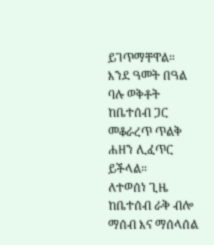ይገጥማቸዋል።
እንደ ዓመት በዓል ባሉ ወቅቶት ከቤተሰብ ጋር መቆራረጥ ጥልቅ ሐዘን ሊፈጥር ይችላል።
ለተወሰነ ጊዜ ከቤተሰብ ራቅ ብሎ ማሰብ እና ማሰላሰል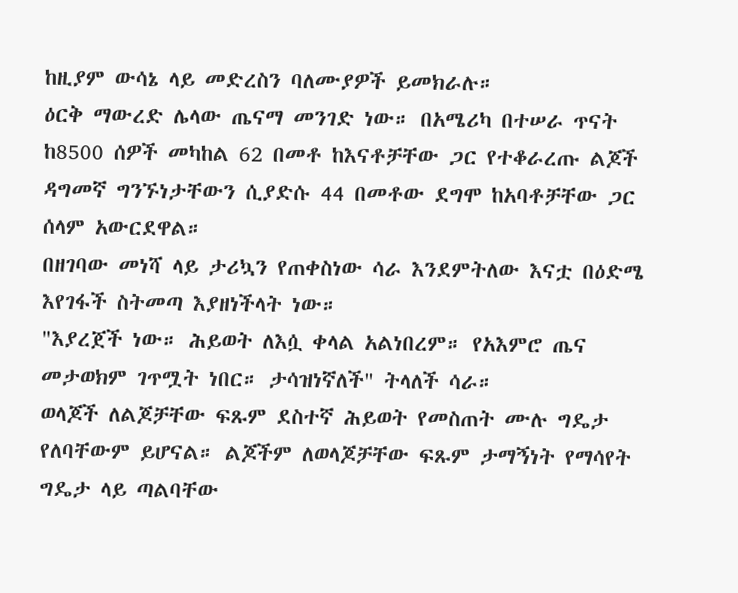ከዚያም ውሳኔ ላይ መድረስን ባለሙያዎች ይመክራሉ።
ዕርቅ ማውረድ ሌላው ጤናማ መንገድ ነው። በአሜሪካ በተሠራ ጥናት ከ8500 ሰዎች መካከል 62 በመቶ ከእናቶቻቸው ጋር የተቆራረጡ ልጆች ዳግመኛ ግንኙነታቸውን ሲያድሱ 44 በመቶው ደግሞ ከአባቶቻቸው ጋር ሰላም አውርደዋል።
በዘገባው መነሻ ላይ ታሪኳን የጠቀስነው ሳራ እንደምትለው እናቷ በዕድሜ እየገፋች ስትመጣ እያዘነችላት ነው።
"እያረጀች ነው። ሕይወት ለእሷ ቀላል አልነበረም። የአእምሮ ጤና መታወክም ገጥሟት ነበር። ታሳዝነኛለች" ትላለች ሳራ።
ወላጆች ለልጆቻቸው ፍጹም ደስተኛ ሕይወት የመስጠት ሙሉ ግዴታ የለባቸውም ይሆናል። ልጆችም ለወላጆቻቸው ፍጹም ታማኝነት የማሳየት ግዴታ ላይ ጣልባቸው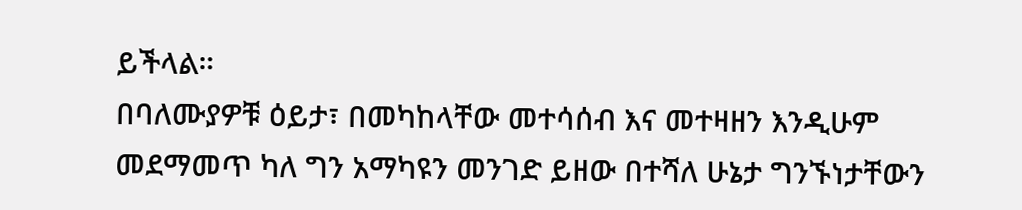ይችላል።
በባለሙያዎቹ ዕይታ፣ በመካከላቸው መተሳሰብ እና መተዛዘን እንዲሁም መደማመጥ ካለ ግን አማካዩን መንገድ ይዘው በተሻለ ሁኔታ ግንኙነታቸውን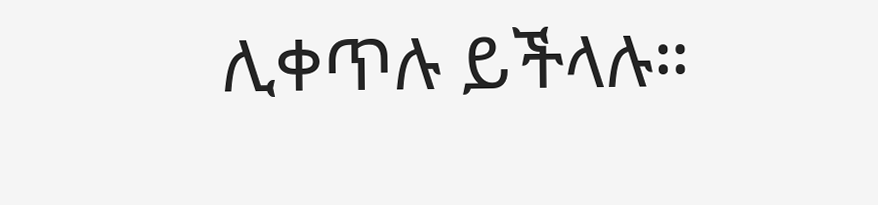ሊቀጥሉ ይችላሉ።